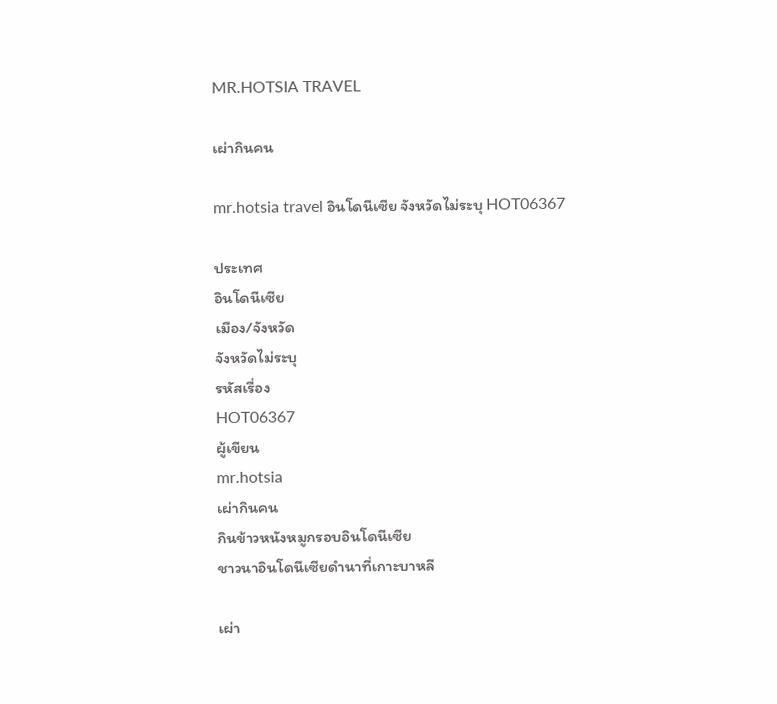MR.HOTSIA TRAVEL

เผ่ากินคน

mr.hotsia travel อินโดนีเซีย จังหวัดไม่ระบุ HOT06367

ประเทศ
อินโดนีเซีย
เมือง/จังหวัด
จังหวัดไม่ระบุ
รหัสเรื่อง
HOT06367
ผู้เขียน
mr.hotsia
เผ่ากินคน
กินข้าวหนังหมูกรอบอินโดนีเซีย
ชาวนาอินโดนีเซียดำนาที่เกาะบาหลี

เผ่า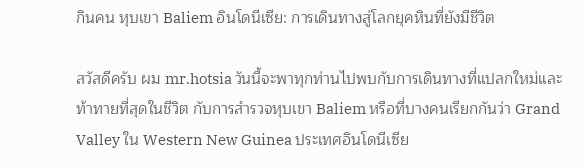กินคน หุบเขา Baliem อินโดนีเซีย: การเดินทางสู่โลกยุคหินที่ยังมีชีวิต

สวัสดีครับ ผม mr.hotsia วันนี้จะพาทุกท่านไปพบกับการเดินทางที่แปลกใหม่และท้าทายที่สุดในชีวิต กับการสำรวจหุบเขา Baliem หรือที่บางคนเรียกกันว่า Grand Valley ใน Western New Guinea ประเทศอินโดนีเซีย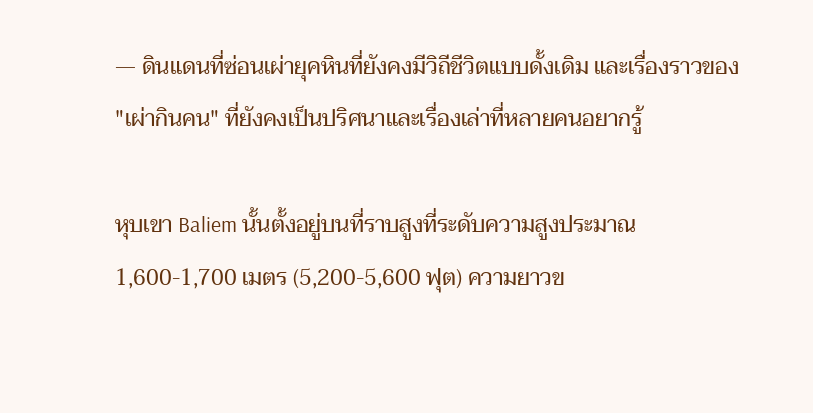— ดินแดนที่ซ่อนเผ่ายุคหินที่ยังคงมีวิถีชีวิตแบบดั้งเดิม และเรื่องราวของ "เผ่ากินคน" ที่ยังคงเป็นปริศนาและเรื่องเล่าที่หลายคนอยากรู้

หุบเขา Baliem นั้นตั้งอยู่บนที่ราบสูงที่ระดับความสูงประมาณ 1,600-1,700 เมตร (5,200-5,600 ฟุต) ความยาวข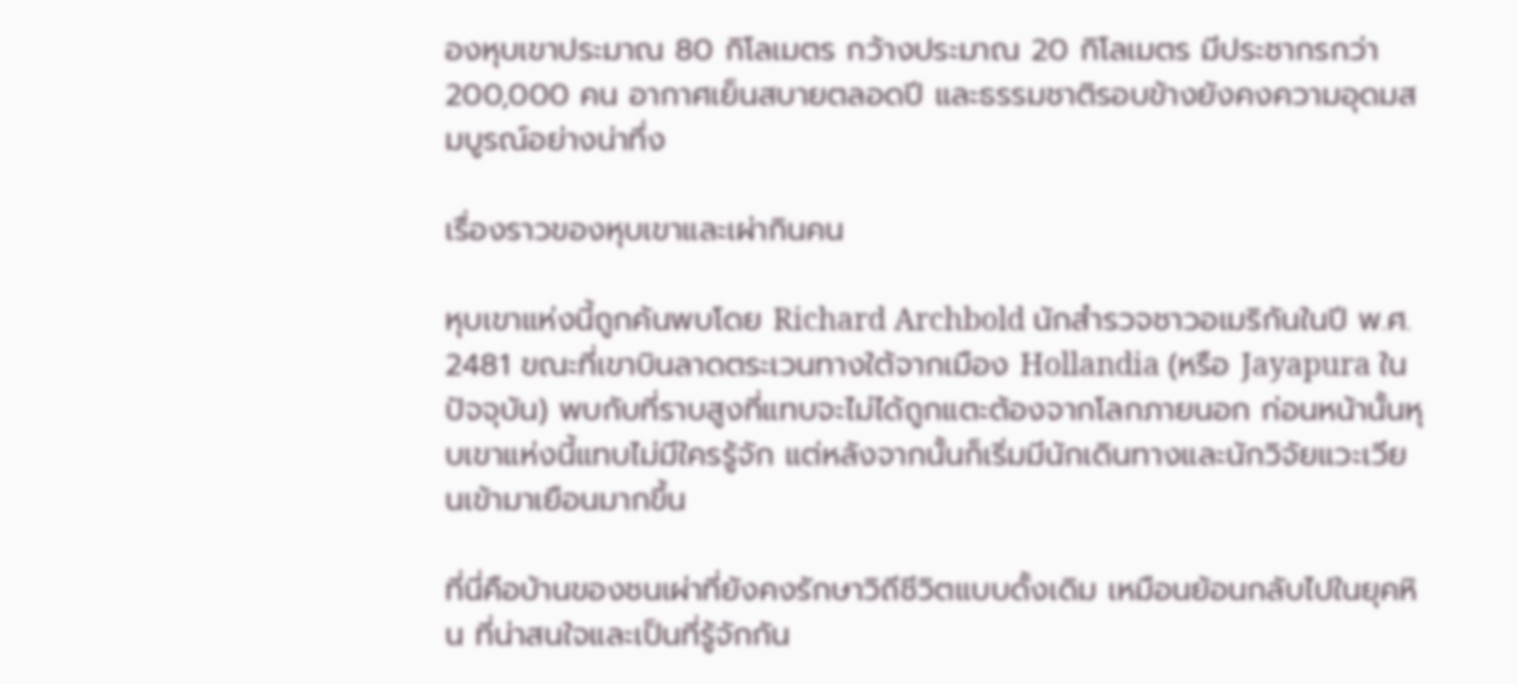องหุบเขาประมาณ 80 กิโลเมตร กว้างประมาณ 20 กิโลเมตร มีประชากรกว่า 200,000 คน อากาศเย็นสบายตลอดปี และธรรมชาติรอบข้างยังคงความอุดมสมบูรณ์อย่างน่าทึ่ง

เรื่องราวของหุบเขาและเผ่ากินคน

หุบเขาแห่งนี้ถูกค้นพบโดย Richard Archbold นักสำรวจชาวอเมริกันในปี พ.ศ. 2481 ขณะที่เขาบินลาดตระเวนทางใต้จากเมือง Hollandia (หรือ Jayapura ในปัจจุบัน) พบกับที่ราบสูงที่แทบจะไม่ได้ถูกแตะต้องจากโลกภายนอก ก่อนหน้านั้นหุบเขาแห่งนี้แทบไม่มีใครรู้จัก แต่หลังจากนั้นก็เริ่มมีนักเดินทางและนักวิจัยแวะเวียนเข้ามาเยือนมากขึ้น

ที่นี่คือบ้านของชนเผ่าที่ยังคงรักษาวิถีชีวิตแบบดั้งเดิม เหมือนย้อนกลับไปในยุคหิน ที่น่าสนใจและเป็นที่รู้จักกัน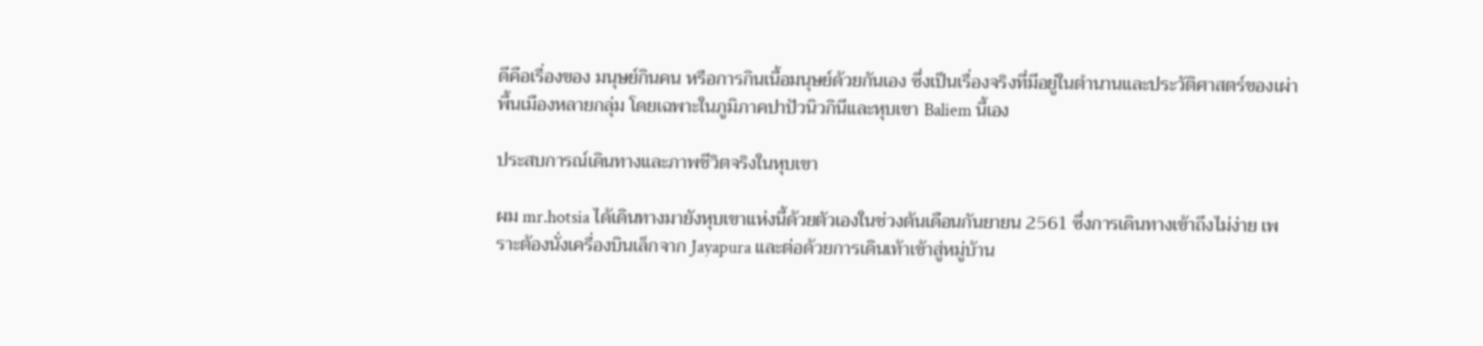ดีคือเรื่องของ มนุษย์กินคน หรือการกินเนื้อมนุษย์ด้วยกันเอง ซึ่งเป็นเรื่องจริงที่มีอยู่ในตำนานและประวัติศาสตร์ของเผ่าพื้นเมืองหลายกลุ่ม โดยเฉพาะในภูมิภาคปาปัวนิวกินีและหุบเขา Baliem นี้เอง

ประสบการณ์เดินทางและภาพชีวิตจริงในหุบเขา

ผม mr.hotsia ได้เดินทางมายังหุบเขาแห่งนี้ด้วยตัวเองในช่วงต้นเดือนกันยายน 2561 ซึ่งการเดินทางเข้าถึงไม่ง่าย เพราะต้องนั่งเครื่องบินเล็กจาก Jayapura และต่อด้วยการเดินเท้าเข้าสู่หมู่บ้าน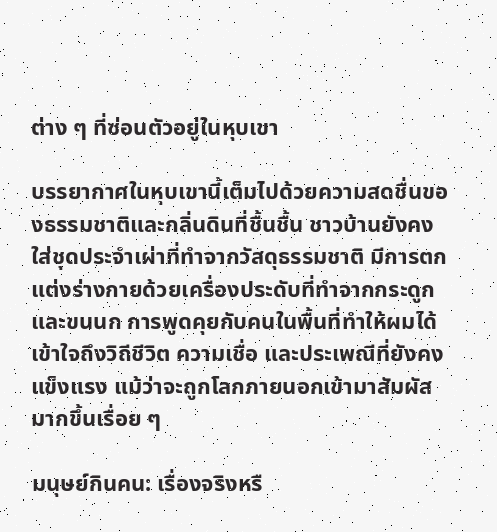ต่าง ๆ ที่ซ่อนตัวอยู่ในหุบเขา

บรรยากาศในหุบเขานี้เต็มไปด้วยความสดชื่นของธรรมชาติและกลิ่นดินที่ชื้นชื้น ชาวบ้านยังคงใส่ชุดประจำเผ่าที่ทำจากวัสดุธรรมชาติ มีการตกแต่งร่างกายด้วยเครื่องประดับที่ทำจากกระดูกและขนนก การพูดคุยกับคนในพื้นที่ทำให้ผมได้เข้าใจถึงวิถีชีวิต ความเชื่อ และประเพณีที่ยังคงแข็งแรง แม้ว่าจะถูกโลกภายนอกเข้ามาสัมผัสมากขึ้นเรื่อย ๆ

มนุษย์กินคน: เรื่องจริงหรื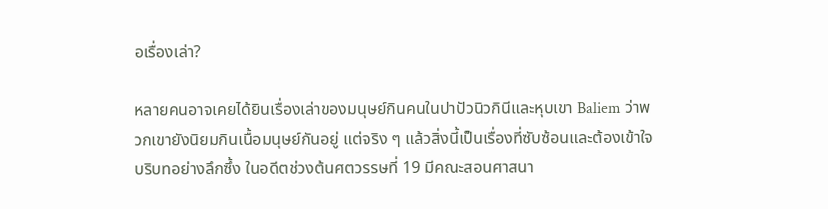อเรื่องเล่า?

หลายคนอาจเคยได้ยินเรื่องเล่าของมนุษย์กินคนในปาปัวนิวกินีและหุบเขา Baliem ว่าพวกเขายังนิยมกินเนื้อมนุษย์กันอยู่ แต่จริง ๆ แล้วสิ่งนี้เป็นเรื่องที่ซับซ้อนและต้องเข้าใจบริบทอย่างลึกซึ้ง ในอดีตช่วงต้นศตวรรษที่ 19 มีคณะสอนศาสนา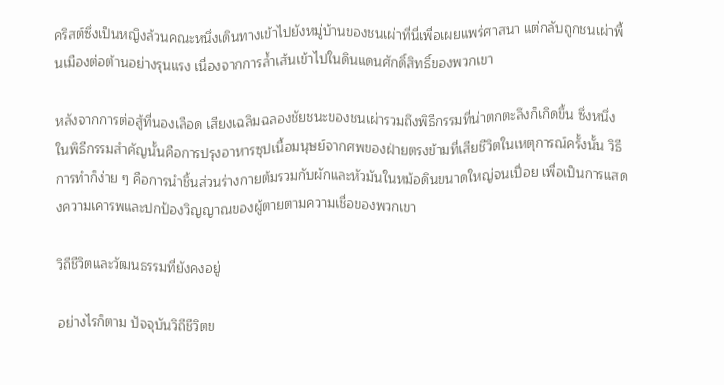คริสต์ซึ่งเป็นหญิงล้วนคณะหนึ่งเดินทางเข้าไปยังหมู่บ้านของชนเผ่าที่นี่เพื่อเผยแพร่ศาสนา แต่กลับถูกชนเผ่าพื้นเมืองต่อต้านอย่างรุนแรง เนื่องจากการล้ำเส้นเข้าไปในดินแดนศักดิ์สิทธิ์ของพวกเขา

หลังจากการต่อสู้ที่นองเลือด เสียงเฉลิมฉลองชัยชนะของชนเผ่ารวมถึงพิธีกรรมที่น่าตกตะลึงก็เกิดขึ้น ซึ่งหนึ่งในพิธีกรรมสำคัญนั้นคือการปรุงอาหารซุปเนื้อมนุษย์จากศพของฝ่ายตรงข้ามที่เสียชีวิตในเหตุการณ์ครั้งนั้น วิธีการทำก็ง่าย ๆ คือการนำชิ้นส่วนร่างกายต้มรวมกับผักและหัวมันในหม้อดินขนาดใหญ่จนเปื่อย เพื่อเป็นการแสดงความเคารพและปกป้องวิญญาณของผู้ตายตามความเชื่อของพวกเขา

วิถีชีวิตและวัฒนธรรมที่ยังคงอยู่

อย่างไรก็ตาม ปัจจุบันวิถีชีวิตข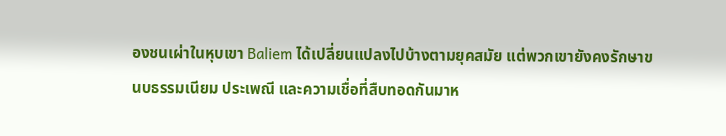องชนเผ่าในหุบเขา Baliem ได้เปลี่ยนแปลงไปบ้างตามยุคสมัย แต่พวกเขายังคงรักษาขนบธรรมเนียม ประเพณี และความเชื่อที่สืบทอดกันมาห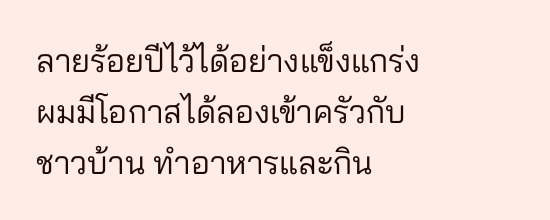ลายร้อยปีไว้ได้อย่างแข็งแกร่ง ผมมีโอกาสได้ลองเข้าครัวกับชาวบ้าน ทำอาหารและกิน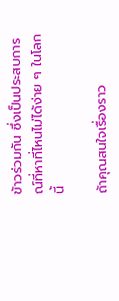ข้าวร่วมกัน ซึ่งเป็นประสบการณ์ที่หาที่ไหนไม่ได้ง่าย ๆ ในโลกนี้

ถ้าคุณสนใจเรื่องราว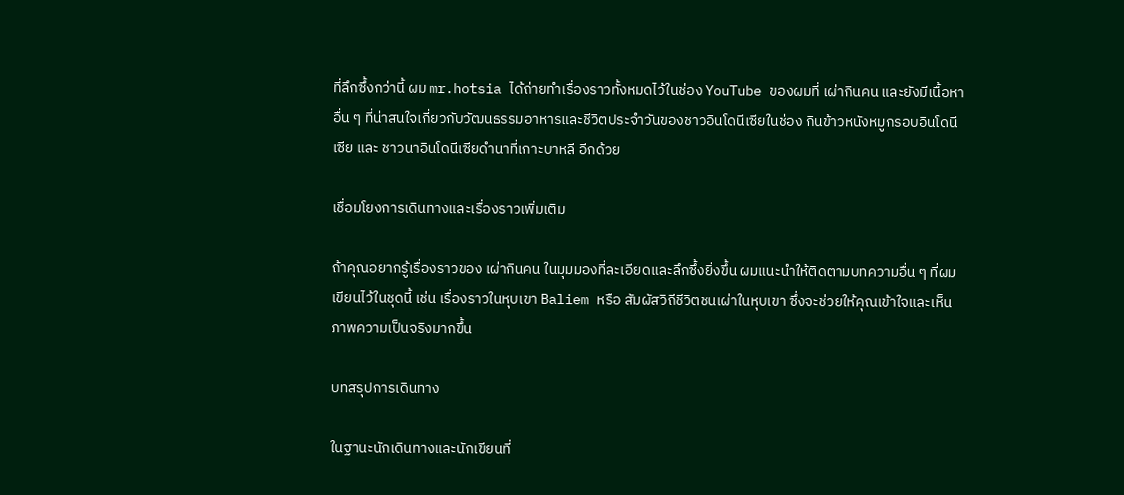ที่ลึกซึ้งกว่านี้ ผม mr.hotsia ได้ถ่ายทำเรื่องราวทั้งหมดไว้ในช่อง YouTube ของผมที่ เผ่ากินคน และยังมีเนื้อหาอื่น ๆ ที่น่าสนใจเกี่ยวกับวัฒนธรรมอาหารและชีวิตประจำวันของชาวอินโดนีเซียในช่อง กินข้าวหนังหมูกรอบอินโดนีเซีย และ ชาวนาอินโดนีเซียดำนาที่เกาะบาหลี อีกด้วย

เชื่อมโยงการเดินทางและเรื่องราวเพิ่มเติม

ถ้าคุณอยากรู้เรื่องราวของ เผ่ากินคน ในมุมมองที่ละเอียดและลึกซึ้งยิ่งขึ้น ผมแนะนำให้ติดตามบทความอื่น ๆ ที่ผมเขียนไว้ในชุดนี้ เช่น เรื่องราวในหุบเขา Baliem หรือ สัมผัสวิถีชีวิตชนเผ่าในหุบเขา ซึ่งจะช่วยให้คุณเข้าใจและเห็นภาพความเป็นจริงมากขึ้น

บทสรุปการเดินทาง

ในฐานะนักเดินทางและนักเขียนที่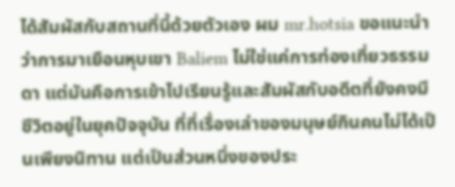ได้สัมผัสกับสถานที่นี้ด้วยตัวเอง ผม mr.hotsia ขอแนะนำว่าการมาเยือนหุบเขา Baliem ไม่ใช่แค่การท่องเที่ยวธรรมดา แต่มันคือการเข้าไปเรียนรู้และสัมผัสกับอดีตที่ยังคงมีชีวิตอยู่ในยุคปัจจุบัน ที่ที่เรื่องเล่าของมนุษย์กินคนไม่ได้เป็นเพียงนิทาน แต่เป็นส่วนหนึ่งของประ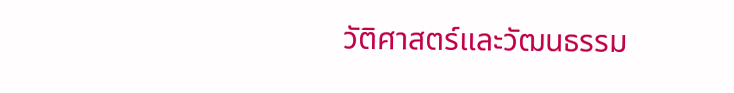วัติศาสตร์และวัฒนธรรม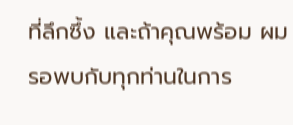ที่ลึกซึ้ง และถ้าคุณพร้อม ผมรอพบกับทุกท่านในการ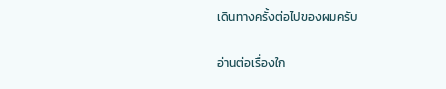เดินทางครั้งต่อไปของผมครับ

อ่านต่อเรื่องใก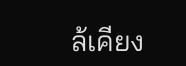ล้เคียง